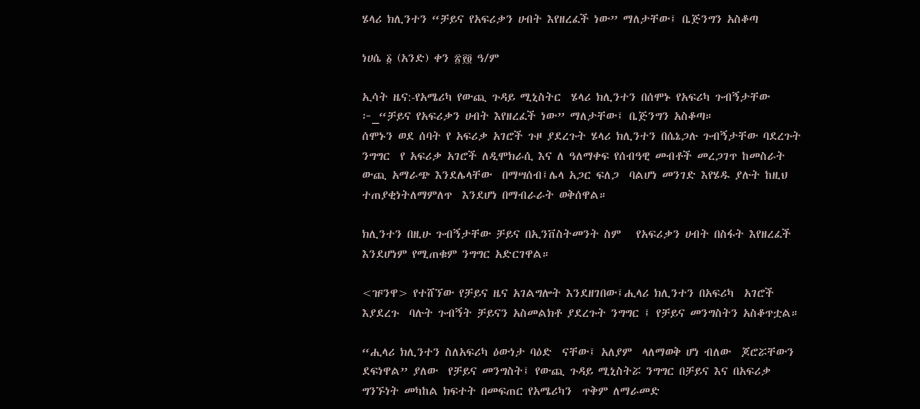ሄላሪ ክሊንተን “ቻይና የአፍሪቃን ሀብት እየዘረፈች ነው” ማለታቸው፤ ቤጅንግን አስቆጣ

ነሀሴ ፩ (አንድ) ቀን ፳፻፬ ዓ/ም

ኢሳት ዜና:-የአሜሪካ የውጪ ጉዳይ ሚኒስትር  ሄላሪ ክሊንተን በሰሞኑ የአፍሪካ ጉብኝታቸው ፦_“ቻይና የአፍሪቃን ሀብት እየዘረፈች ነው” ማለታቸው፤ ቤጅንግን አስቆጣ።
ሰሞኑን ወደ ሰባት የ አፍሪቃ አገሮች ጉዞ ያደረጉት ሄላሪ ክሊንተን በሴኔጋሉ ጉብኝታቸው ባደረጉት ንግግር  የ አፍሪቃ አገሮች ለዲሞክራሲ እና ለ ዓለማቀፍ የሰብዓዊ መብቶች መረጋገጥ ከመስራት ውጪ አማራጭ እንደሌላቸው  በማሣሰብ፤ሌላ አጋር ፍለጋ  ባልሆነ መንገድ እየሄዱ ያሉት ከዚህ ተጠያቂነትለማምለጥ  እንደሆነ በማብራራት ወቅሰዋል።

ክሊንተን በዚሁ ጉብኝታቸው ቻይና በኢንቨስትመንት ስም   የአፍሪቃን ሀብት በስፋት እየዘረፈች እንደሆነም የሚጠቁም ንግግር አድርገዋል።

<ዡንዋ> የተሸኘው የቻይና ዜና አገልግሎት እንደዘገበው፤ሒላሪ ክሊንተን በአፍሪካ  አገሮች እያደረጉ  ባሉት ጉብኝት ቻይናን አስመልክቶ ያደረጉት ንግግር ፤ የቻይና መንግስትን አስቆጥቷል።

“ሒላሪ ክሊንተን ስለአፍሪካ ዕውነታ ባዕድ  ናቸው፤ አለያም  ላለማወቅ ሆነ ብለው  ጆሮሯቸውን ደፍነዋል” ያለው  የቻይና መንግስት፤ የውጪ ጉዳይ ሚኒስትሯ ንግግር በቻይና እና በአፍሪቃ ግንኙነት መካከል ክፍተት በመፍጠር የአሜሪካን  ጥቅም ለማራመድ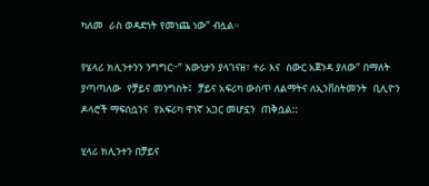ካለመ  ራስ ወዳድነት የመነጨ ነው” ብሏል።

የሄላሪ ክሊንተንን ንግግር፦” እውነታን ያላገናዘ፣ ተራ እና  ስውር አጀንዳ ያለው” በማለት ያጣጣለው  የቻይና መንግስት፤  ቻይና አፍሪካ ውስጥ ለልማትና ለኢንቨስትመንት  ቢሊዮን  ዶላሮች ማፍሰሷንና  የአፍሪካ ዋነኛ አጋር መሆኗን  ጠቅሷል::

ሂላሪ ክሊንተን በቻይና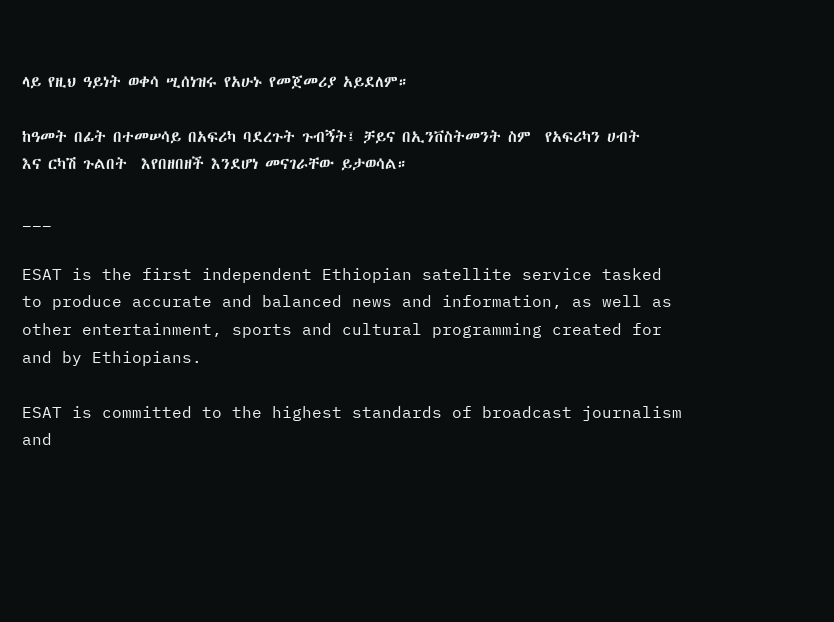ላይ የዚህ ዓይነት ወቀሳ ሢሰነዝሩ የአሁኑ የመጀመሪያ አይደለም።

ከዓመት በፊት በተመሠሳይ በአፍሪካ ባደረጉት ጉብኝት፤ ቻይና በኢንቨስትመንት ስም  የአፍሪካን ሀብት እና ርካሽ ጉልበት  እየበዘበዘች እንደሆነ መናገራቸው ይታወሳል።

___

ESAT is the first independent Ethiopian satellite service tasked to produce accurate and balanced news and information, as well as other entertainment, sports and cultural programming created for and by Ethiopians.

ESAT is committed to the highest standards of broadcast journalism and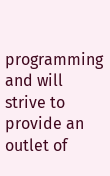programming and will strive to provide an outlet of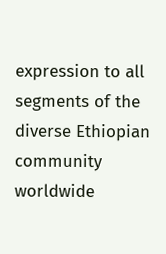expression to all segments of the diverse Ethiopian community worldwide